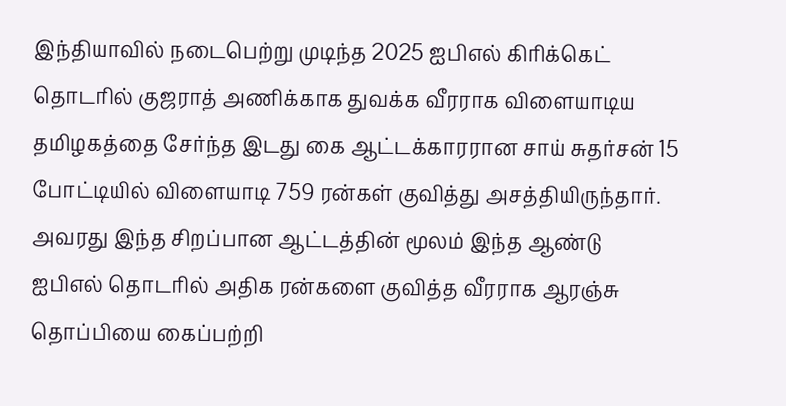இந்தியாவில் நடைபெற்று முடிந்த 2025 ஐபிஎல் கிரிக்கெட் தொடரில் குஜராத் அணிக்காக துவக்க வீரராக விளையாடிய தமிழகத்தை சேர்ந்த இடது கை ஆட்டக்காரரான சாய் சுதர்சன் 15 போட்டியில் விளையாடி 759 ரன்கள் குவித்து அசத்தியிருந்தார். அவரது இந்த சிறப்பான ஆட்டத்தின் மூலம் இந்த ஆண்டு ஐபிஎல் தொடரில் அதிக ரன்களை குவித்த வீரராக ஆரஞ்சு தொப்பியை கைப்பற்றி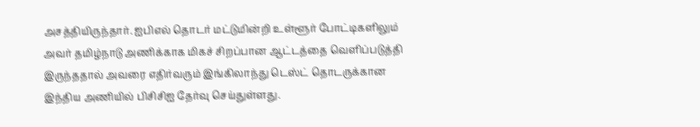அசத்தியிருந்தார். ஐபிஎல் தொடர் மட்டுமின்றி உள்ளூர் போட்டிகளிலும் அவர் தமிழ்நாடு அணிக்காக மிகச் சிறப்பான ஆட்டத்தை வெளிப்படுத்தி இருந்ததால் அவரை எதிர்வரும் இங்கிலாந்து டெஸ்ட் தொடருக்கான இந்திய அணியில் பிசிசிஐ தேர்வு செய்துள்ளது.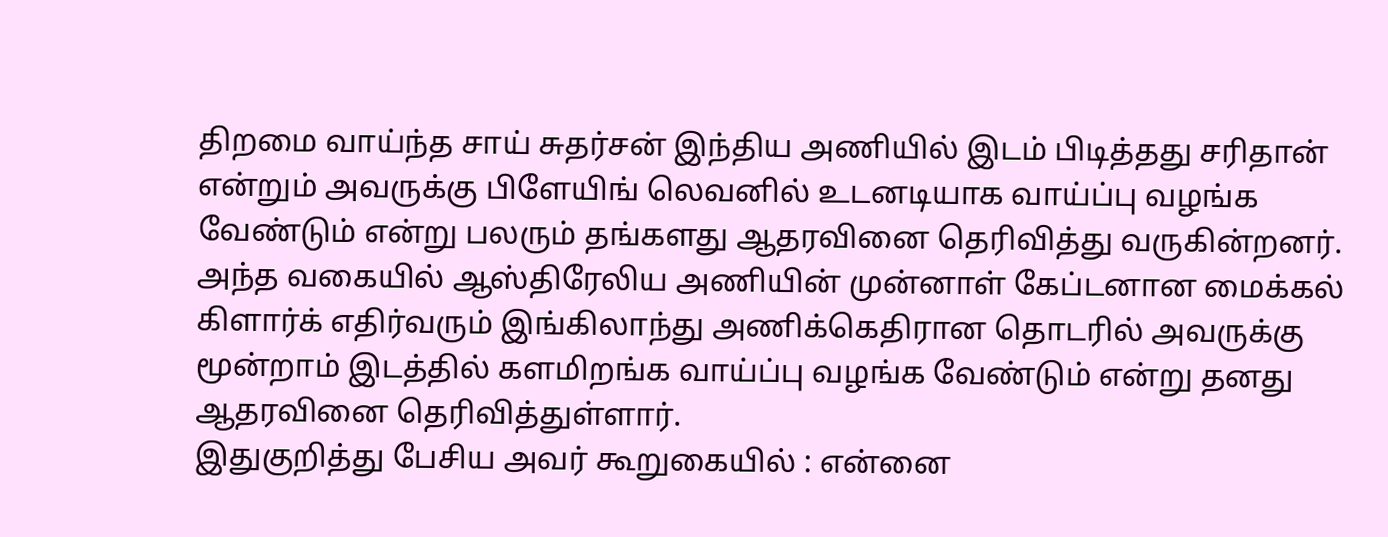திறமை வாய்ந்த சாய் சுதர்சன் இந்திய அணியில் இடம் பிடித்தது சரிதான் என்றும் அவருக்கு பிளேயிங் லெவனில் உடனடியாக வாய்ப்பு வழங்க வேண்டும் என்று பலரும் தங்களது ஆதரவினை தெரிவித்து வருகின்றனர். அந்த வகையில் ஆஸ்திரேலிய அணியின் முன்னாள் கேப்டனான மைக்கல் கிளார்க் எதிர்வரும் இங்கிலாந்து அணிக்கெதிரான தொடரில் அவருக்கு மூன்றாம் இடத்தில் களமிறங்க வாய்ப்பு வழங்க வேண்டும் என்று தனது ஆதரவினை தெரிவித்துள்ளார்.
இதுகுறித்து பேசிய அவர் கூறுகையில் : என்னை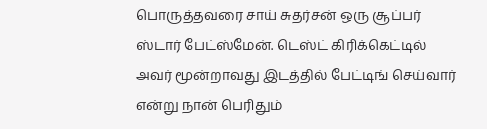பொருத்தவரை சாய் சுதர்சன் ஒரு சூப்பர் ஸ்டார் பேட்ஸ்மேன். டெஸ்ட் கிரிக்கெட்டில் அவர் மூன்றாவது இடத்தில் பேட்டிங் செய்வார் என்று நான் பெரிதும்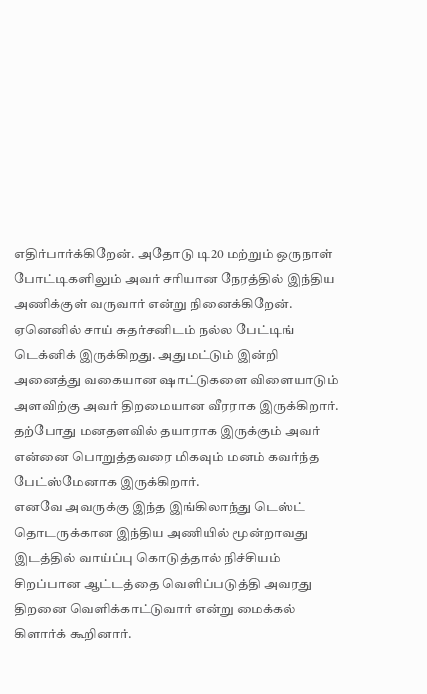எதிர்பார்க்கிறேன். அதோடு டி20 மற்றும் ஒருநாள் போட்டிகளிலும் அவர் சரியான நேரத்தில் இந்திய அணிக்குள் வருவார் என்று நினைக்கிறேன்.
ஏனெனில் சாய் சுதர்சனிடம் நல்ல பேட்டிங் டெக்னிக் இருக்கிறது. அதுமட்டும் இன்றி அனைத்து வகையான ஷாட்டுகளை விளையாடும் அளவிற்கு அவர் திறமையான வீரராக இருக்கிறார். தற்போது மனதளவில் தயாராக இருக்கும் அவர் என்னை பொறுத்தவரை மிகவும் மனம் கவர்ந்த பேட்ஸ்மேனாக இருக்கிறார்.
எனவே அவருக்கு இந்த இங்கிலாந்து டெஸ்ட் தொடருக்கான இந்திய அணியில் மூன்றாவது இடத்தில் வாய்ப்பு கொடுத்தால் நிச்சியம் சிறப்பான ஆட்டத்தை வெளிப்படுத்தி அவரது திறனை வெளிக்காட்டுவார் என்று மைக்கல் கிளார்க் கூறினார்.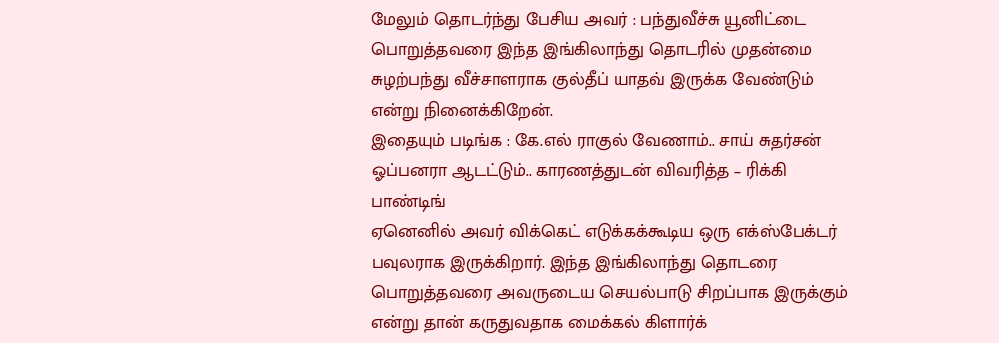மேலும் தொடர்ந்து பேசிய அவர் : பந்துவீச்சு யூனிட்டை பொறுத்தவரை இந்த இங்கிலாந்து தொடரில் முதன்மை சுழற்பந்து வீச்சாளராக குல்தீப் யாதவ் இருக்க வேண்டும் என்று நினைக்கிறேன்.
இதையும் படிங்க : கே.எல் ராகுல் வேணாம்.. சாய் சுதர்சன் ஓப்பனரா ஆடட்டும்.. காரணத்துடன் விவரித்த – ரிக்கி பாண்டிங்
ஏனெனில் அவர் விக்கெட் எடுக்கக்கூடிய ஒரு எக்ஸ்பேக்டர் பவுலராக இருக்கிறார். இந்த இங்கிலாந்து தொடரை பொறுத்தவரை அவருடைய செயல்பாடு சிறப்பாக இருக்கும் என்று தான் கருதுவதாக மைக்கல் கிளார்க்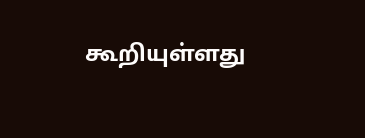கூறியுள்ளது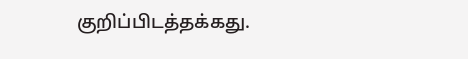குறிப்பிடத்தக்கது.